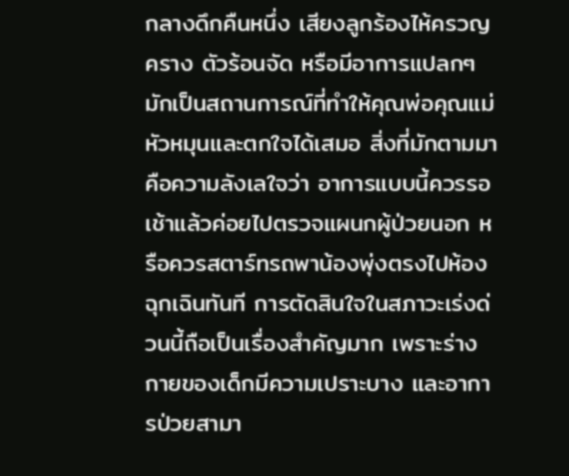กลางดึกคืนหนึ่ง เสียงลูกร้องไห้ครวญคราง ตัวร้อนจัด หรือมีอาการแปลกๆ มักเป็นสถานการณ์ที่ทำให้คุณพ่อคุณแม่หัวหมุนและตกใจได้เสมอ สิ่งที่มักตามมาคือความลังเลใจว่า อาการแบบนี้ควรรอเช้าแล้วค่อยไปตรวจแผนกผู้ป่วยนอก หรือควรสตาร์ทรถพาน้องพุ่งตรงไปห้องฉุกเฉินทันที การตัดสินใจในสภาวะเร่งด่วนนี้ถือเป็นเรื่องสำคัญมาก เพราะร่างกายของเด็กมีความเปราะบาง และอาการป่วยสามา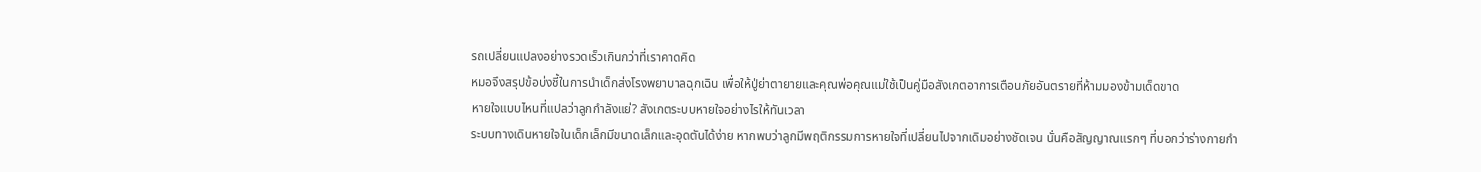รถเปลี่ยนแปลงอย่างรวดเร็วเกินกว่าที่เราคาดคิด
หมอจึงสรุปข้อบ่งชี้ในการนำเด็กส่งโรงพยาบาลฉุกเฉิน เพื่อให้ปู่ย่าตายายและคุณพ่อคุณแม่ใช้เป็นคู่มือสังเกตอาการเตือนภัยอันตรายที่ห้ามมองข้ามเด็ดขาด
หายใจแบบไหนที่แปลว่าลูกกำลังแย่? สังเกตระบบหายใจอย่างไรให้ทันเวลา
ระบบทางเดินหายใจในเด็กเล็กมีขนาดเล็กและอุดตันได้ง่าย หากพบว่าลูกมีพฤติกรรมการหายใจที่เปลี่ยนไปจากเดิมอย่างชัดเจน นั่นคือสัญญาณแรกๆ ที่บอกว่าร่างกายกำ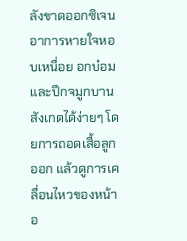ลังขาดออกซิเจน
อาการหายใจหอบเหนื่อย อกบ๋อม และปีกจมูกบาน
สังเกตได้ง่ายๆ โดยการถอดเสื้อลูกออก แล้วดูการเคลื่อนไหวของหน้าอ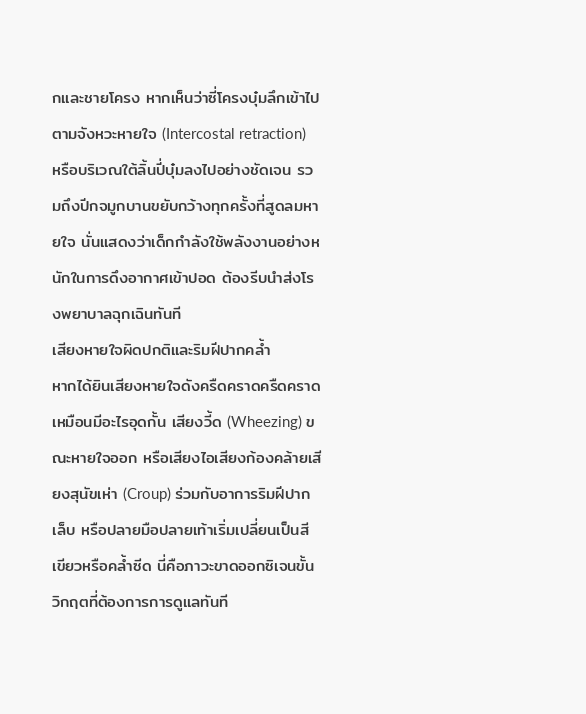กและชายโครง หากเห็นว่าซี่โครงบุ๋มลึกเข้าไปตามจังหวะหายใจ (Intercostal retraction) หรือบริเวณใต้ลิ้นปี่บุ๋มลงไปอย่างชัดเจน รวมถึงปีกจมูกบานขยับกว้างทุกครั้งที่สูดลมหายใจ นั่นแสดงว่าเด็กกำลังใช้พลังงานอย่างหนักในการดึงอากาศเข้าปอด ต้องรีบนำส่งโรงพยาบาลฉุกเฉินทันที
เสียงหายใจผิดปกติและริมฝีปากคล้ำ
หากได้ยินเสียงหายใจดังครืดคราดครืดคราดเหมือนมีอะไรอุดกั้น เสียงวี้ด (Wheezing) ขณะหายใจออก หรือเสียงไอเสียงก้องคล้ายเสียงสุนัขเห่า (Croup) ร่วมกับอาการริมฝีปาก เล็บ หรือปลายมือปลายเท้าเริ่มเปลี่ยนเป็นสีเขียวหรือคล้ำซีด นี่คือภาวะขาดออกซิเจนขั้นวิกฤตที่ต้องการการดูแลทันที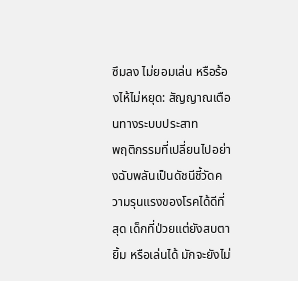ซึมลง ไม่ยอมเล่น หรือร้องไห้ไม่หยุด: สัญญาณเตือนทางระบบประสาท
พฤติกรรมที่เปลี่ยนไปอย่างฉับพลันเป็นดัชนีชี้วัดความรุนแรงของโรคได้ดีที่สุด เด็กที่ป่วยแต่ยังสบตา ยิ้ม หรือเล่นได้ มักจะยังไม่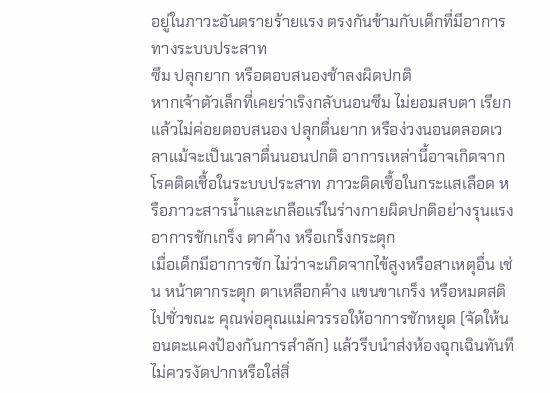อยู่ในภาวะอันตรายร้ายแรง ตรงกันข้ามกับเด็กที่มีอาการทางระบบประสาท
ซึม ปลุกยาก หรือตอบสนองช้าลงผิดปกติ
หากเจ้าตัวเล็กที่เคยร่าเริงกลับนอนซึม ไม่ยอมสบตา เรียกแล้วไม่ค่อยตอบสนอง ปลุกตื่นยาก หรือง่วงนอนตลอดเวลาแม้จะเป็นเวลาตื่นนอนปกติ อาการเหล่านี้อาจเกิดจากโรคติดเชื้อในระบบประสาท ภาวะติดเชื้อในกระแสเลือด หรือภาวะสารน้ำและเกลือแร่ในร่างกายผิดปกติอย่างรุนแรง
อาการชักเกร็ง ตาค้าง หรือเกร็งกระตุก
เมื่อเด็กมีอาการชัก ไม่ว่าจะเกิดจากไข้สูงหรือสาเหตุอื่น เช่น หน้าตากระตุก ตาเหลือกค้าง แขนขาเกร็ง หรือหมดสติไปชั่วขณะ คุณพ่อคุณแม่ควรรอให้อาการชักหยุด (จัดให้นอนตะแคงป้องกันการสำลัก) แล้วรีบนำส่งห้องฉุกเฉินทันที ไม่ควรงัดปากหรือใส่สิ่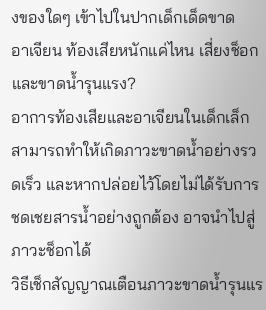งของใดๆ เข้าไปในปากเด็กเด็ดขาด
อาเจียน ท้องเสียหนักแค่ไหน เสี่ยงช็อกและขาดน้ำรุนแรง?
อาการท้องเสียและอาเจียนในเด็กเล็กสามารถทำให้เกิดภาวะขาดน้ำอย่างรวดเร็ว และหากปล่อยไว้โดยไม่ได้รับการชดเชยสารน้ำอย่างถูกต้อง อาจนำไปสู่ภาวะช็อกได้
วิธีเช็กสัญญาณเตือนภาวะขาดน้ำรุนแร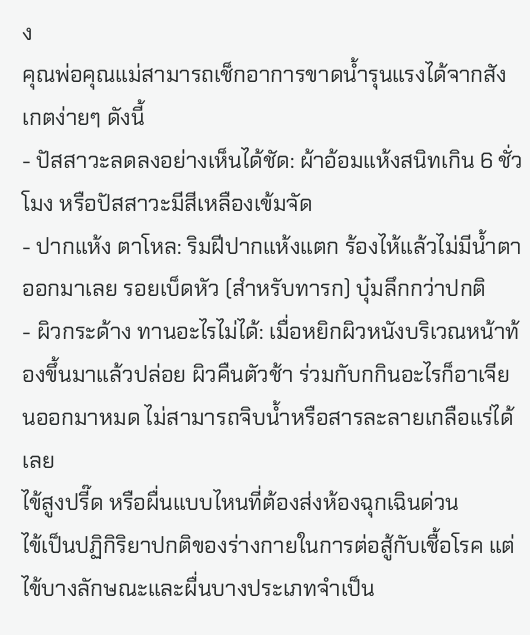ง
คุณพ่อคุณแม่สามารถเช็กอาการขาดน้ำรุนแรงได้จากสังเกตง่ายๆ ดังนี้
- ปัสสาวะลดลงอย่างเห็นได้ชัด: ผ้าอ้อมแห้งสนิทเกิน 6 ชั่วโมง หรือปัสสาวะมีสีเหลืองเข้มจัด
- ปากแห้ง ตาโหล: ริมฝีปากแห้งแตก ร้องไห้แล้วไม่มีน้ำตาออกมาเลย รอยเบ็ดหัว (สำหรับทารก) บุ๋มลึกกว่าปกติ
- ผิวกระด้าง ทานอะไรไม่ได้: เมื่อหยิกผิวหนังบริเวณหน้าท้องขึ้นมาแล้วปล่อย ผิวคืนตัวช้า ร่วมกับกกินอะไรก็อาเจียนออกมาหมด ไม่สามารถจิบน้ำหรือสารละลายเกลือแร่ได้เลย
ไข้สูงปรี๊ด หรือผื่นแบบไหนที่ต้องส่งห้องฉุกเฉินด่วน
ไข้เป็นปฏิกิริยาปกติของร่างกายในการต่อสู้กับเชื้อโรค แต่ไข้บางลักษณะและผื่นบางประเภทจำเป็น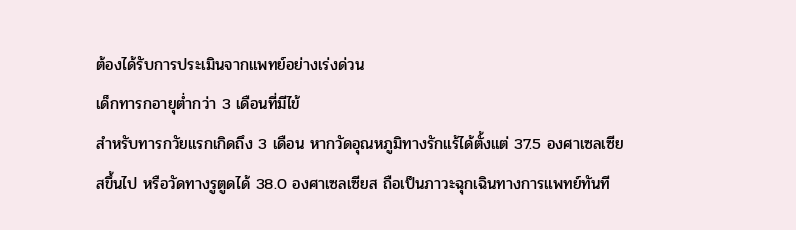ต้องได้รับการประเมินจากแพทย์อย่างเร่งด่วน
เด็กทารกอายุต่ำกว่า 3 เดือนที่มีไข้
สำหรับทารกวัยแรกเกิดถึง 3 เดือน หากวัดอุณหภูมิทางรักแร้ได้ตั้งแต่ 37.5 องศาเซลเซียสขึ้นไป หรือวัดทางรูตูดได้ 38.0 องศาเซลเซียส ถือเป็นภาวะฉุกเฉินทางการแพทย์ทันที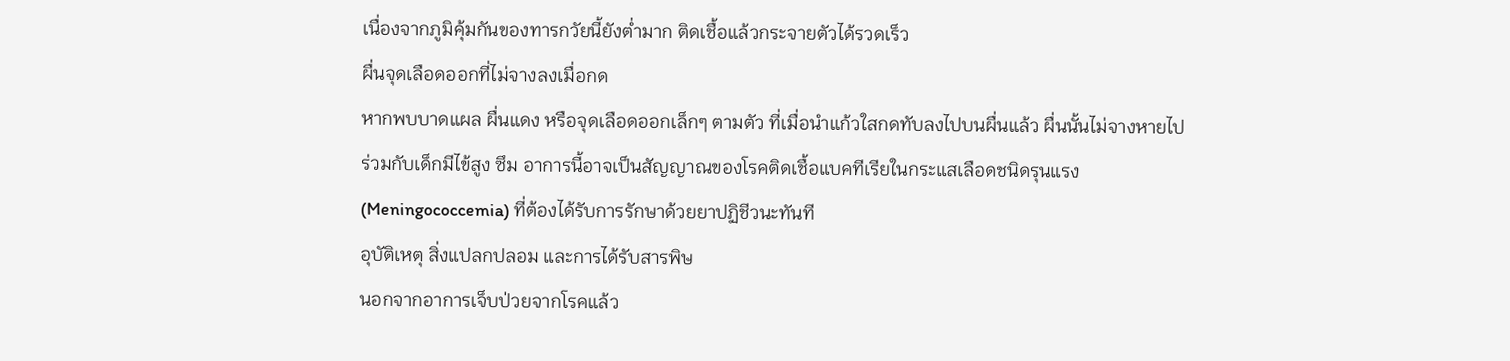เนื่องจากภูมิคุ้มกันของทารกวัยนี้ยังต่ำมาก ติดเชื้อแล้วกระจายตัวได้รวดเร็ว
ผื่นจุดเลือดออกที่ไม่จางลงเมื่อกด
หากพบบาดแผล ผื่นแดง หรือจุดเลือดออกเล็กๆ ตามตัว ที่เมื่อนำแก้วใสกดทับลงไปบนผื่นแล้ว ผื่นนั้นไม่จางหายไป ร่วมกับเด็กมีไข้สูง ซึม อาการนี้อาจเป็นสัญญาณของโรคติดเชื้อแบคทีเรียในกระแสเลือดชนิดรุนแรง (Meningococcemia) ที่ต้องได้รับการรักษาด้วยยาปฏิชีวนะทันที
อุบัติเหตุ สิ่งแปลกปลอม และการได้รับสารพิษ
นอกจากอาการเจ็บป่วยจากโรคแล้ว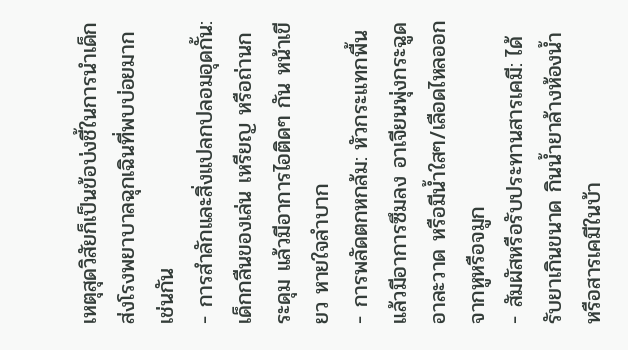เหตุสุดวิสัยก็เป็นข้อบ่งชี้ในการนำเด็กส่งโรงพยาบาลฉุกเฉินที่พบบ่อยมากเช่นกัน
- การสำลักและสิ่งแปลกปลอมอุดกั้น: เด็กกลืนของเล่น เหรียญ หรือถ่านกระดุม แล้วมีอาการไอติดๆ กัน หน้าเขียว หายใจลำบาก
- การพลัดตกหกล้ม: หัวกระแทกพื้นแล้วมีอาการซึมลง อาเจียนพุ่งกระฉูด อาละวาด หรือมีน้ำใสๆ/เลือดไหลออกจากหูหรือจมูก
- สัมผัสหรือรับประทานสารเคมี: ได้รับยาเกินขนาด กินน้ำยาล้างห้องน้ำ หรือสารเคมีในบ้า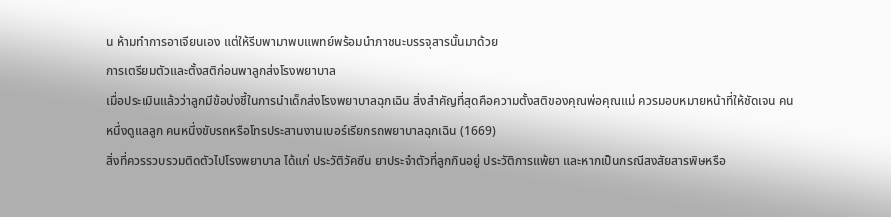น ห้ามทำการอาเจียนเอง แต่ให้รีบพามาพบแพทย์พร้อมนำภาชนะบรรจุสารนั้นมาด้วย
การเตรียมตัวและตั้งสติก่อนพาลูกส่งโรงพยาบาล
เมื่อประเมินแล้วว่าลูกมีข้อบ่งชี้ในการนำเด็กส่งโรงพยาบาลฉุกเฉิน สิ่งสำคัญที่สุดคือความตั้งสติของคุณพ่อคุณแม่ ควรมอบหมายหน้าที่ให้ชัดเจน คนหนึ่งดูแลลูก คนหนึ่งขับรถหรือโทรประสานงานเบอร์เรียกรถพยาบาลฉุกเฉิน (1669)
สิ่งที่ควรรวบรวมติดตัวไปโรงพยาบาล ได้แก่ ประวัติวัคซีน ยาประจำตัวที่ลูกกินอยู่ ประวัติการแพ้ยา และหากเป็นกรณีสงสัยสารพิษหรือ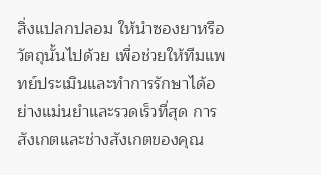สิ่งแปลกปลอม ให้นำซองยาหรือวัตถุนั้นไปด้วย เพื่อช่วยให้ทีมแพทย์ประเมินและทำการรักษาได้อย่างแม่นยำและรวดเร็วที่สุด การสังเกตและช่างสังเกตของคุณ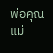พ่อคุณแม่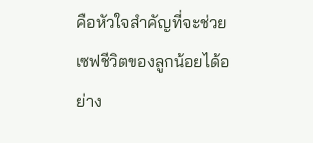คือหัวใจสำคัญที่จะช่วยเซฟชีวิตของลูกน้อยได้อย่าง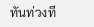ทันท่วงที